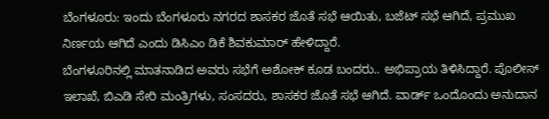ಬೆಂಗಳೂರು: ಇಂದು ಬೆಂಗಳೂರು ನಗರದ ಶಾಸಕರ ಜೊತೆ ಸಭೆ ಆಯಿತು, ಬಜೆಟ್ ಸಭೆ ಆಗಿದೆ, ಪ್ರಮುಖ ನಿರ್ಣಯ ಆಗಿದೆ ಎಂದು ಡಿಸಿಎಂ ಡಿಕೆ ಶಿವಕುಮಾರ್ ಹೇಳಿದ್ದಾರೆ.
ಬೆಂಗಳೂರಿನಲ್ಲಿ ಮಾತನಾಡಿದ ಅವರು ಸಭೆಗೆ ಅಶೋಕ್ ಕೂಡ ಬಂದರು.. ಅಭಿಪ್ರಾಯ ತಿಳಿಸಿದ್ದಾರೆ. ಪೊಲೀಸ್ ಇಲಾಖೆ, ಬಿಎಡಿ ಸೇರಿ ಮಂತ್ರಿಗಳು, ಸಂಸದರು, ಶಾಸಕರ ಜೊತೆ ಸಭೆ ಆಗಿದೆ. ವಾರ್ಡ್ ಒಂದೊಂದು ಅನುದಾನ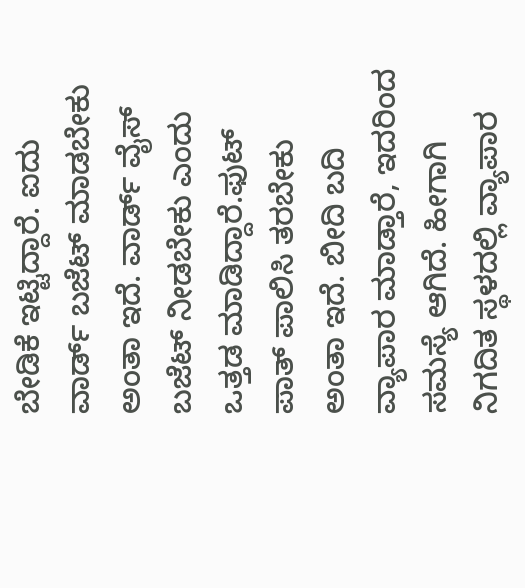ಬೇಡಿಕೆ ಇಟ್ಟಿದ್ದಾರೆ. ಐದು ವಾರ್ಡ್ ಬಜೆಟ್ ಮಾಡಬೇಕು ಅಂತಾ ಇದೆ. ವಾರ್ಡ್ ವೈಸ್ ಬಜೆಟ್ ನೀಡಬೇಕು ಎಂದು ಒತ್ತಡ ಮಾಡಿದ್ದಾರೆ.ಫುಟ್ ಪಾತ್ ಪಾಲಿಸಿ ತರಬೇಕು ಅಂತಾ ಇದೆ. ಬೀದಿ ಬದಿ ವ್ಯಾಪಾರ ಮಾಡ್ತಾರೆ, ಇದರಿಂದ ಸಮಸ್ಯೆ ಆಗಿದೆ. ಹೀಗಾಗಿ ನಿಗದಿತ ಸ್ಥಳದಲ್ಲಿ ವ್ಯಾಪಾರ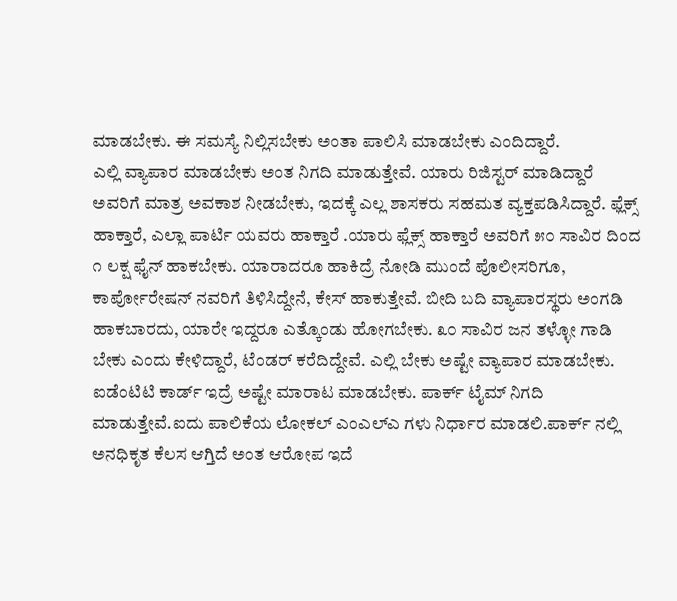ಮಾಡಬೇಕು. ಈ ಸಮಸ್ಯೆ ನಿಲ್ಲಿಸಬೇಕು ಅಂತಾ ಪಾಲಿಸಿ ಮಾಡಬೇಕು ಎಂದಿದ್ದಾರೆ.
ಎಲ್ಲಿ ವ್ಯಾಪಾರ ಮಾಡಬೇಕು ಅಂತ ನಿಗದಿ ಮಾಡುತ್ತೇವೆ. ಯಾರು ರಿಜಿಸ್ಟರ್ ಮಾಡಿದ್ದಾರೆ ಅವರಿಗೆ ಮಾತ್ರ ಅವಕಾಶ ನೀಡಬೇಕು, ಇದಕ್ಕೆ ಎಲ್ಲ ಶಾಸಕರು ಸಹಮತ ವ್ಯಕ್ತಪಡಿಸಿದ್ದಾರೆ. ಫ್ಲೆಕ್ಸ್ ಹಾಕ್ತಾರೆ, ಎಲ್ಲಾ ಪಾರ್ಟಿ ಯವರು ಹಾಕ್ತಾರೆ .ಯಾರು ಫ್ಲೆಕ್ಸ್ ಹಾಕ್ತಾರೆ ಅವರಿಗೆ ೫೦ ಸಾವಿರ ದಿಂದ ೧ ಲಕ್ಷ ಫೈನ್ ಹಾಕಬೇಕು. ಯಾರಾದರೂ ಹಾಕಿದ್ರೆ ನೋಡಿ ಮುಂದೆ ಪೊಲೀಸರಿಗೂ, ಕಾರ್ಪೋರೇಷನ್ ನವರಿಗೆ ತಿಳಿಸಿದ್ದೇನೆ, ಕೇಸ್ ಹಾಕುತ್ತೇವೆ. ಬೀದಿ ಬದಿ ವ್ಯಾಪಾರಸ್ಥರು ಅಂಗಡಿ ಹಾಕಬಾರದು, ಯಾರೇ ಇದ್ದರೂ ಎತ್ಕೊಂಡು ಹೋಗಬೇಕು. ೩೦ ಸಾವಿರ ಜನ ತಳ್ಳೋ ಗಾಡಿ ಬೇಕು ಎಂದು ಕೇಳಿದ್ದಾರೆ, ಟೆಂಡರ್ ಕರೆದಿದ್ದೇವೆ. ಎಲ್ಲಿ ಬೇಕು ಅಷ್ಟೇ ವ್ಯಾಪಾರ ಮಾಡಬೇಕು. ಐಡೆಂಟಿಟಿ ಕಾರ್ಡ್ ಇದ್ರೆ ಅಷ್ಟೇ ಮಾರಾಟ ಮಾಡಬೇಕು. ಪಾರ್ಕ್ ಟೈಮ್ ನಿಗದಿ ಮಾಡುತ್ತೇವೆ.ಐದು ಪಾಲಿಕೆಯ ಲೋಕಲ್ ಎಂಎಲ್ಎ ಗಳು ನಿರ್ಧಾರ ಮಾಡಲಿ.ಪಾರ್ಕ್ ನಲ್ಲಿ ಅನಧಿಕೃತ ಕೆಲಸ ಆಗ್ತಿದೆ ಅಂತ ಆರೋಪ ಇದೆ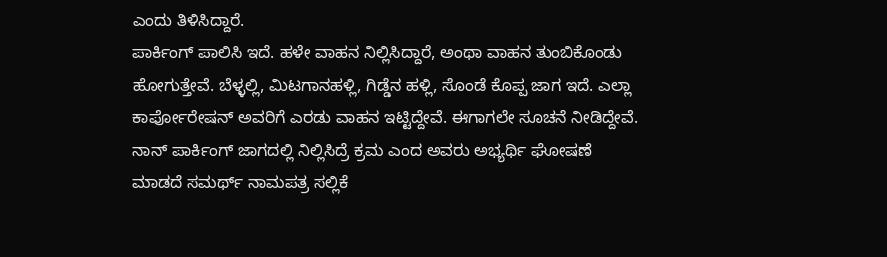ಎಂದು ತಿಳಿಸಿದ್ದಾರೆ.
ಪಾರ್ಕಿಂಗ್ ಪಾಲಿಸಿ ಇದೆ. ಹಳೇ ವಾಹನ ನಿಲ್ಲಿಸಿದ್ದಾರೆ, ಅಂಥಾ ವಾಹನ ತುಂಬಿಕೊಂಡು ಹೋಗುತ್ತೇವೆ. ಬೆಳ್ಳಲ್ಲಿ, ಮಿಟಗಾನಹಳ್ಲಿ, ಗಿಡ್ಡೆನ ಹಳ್ಲಿ, ಸೊಂಡೆ ಕೊಪ್ಪ ಜಾಗ ಇದೆ. ಎಲ್ಲಾ ಕಾರ್ಪೋರೇಷನ್ ಅವರಿಗೆ ಎರಡು ವಾಹನ ಇಟ್ಟಿದ್ದೇವೆ. ಈಗಾಗಲೇ ಸೂಚನೆ ನೀಡಿದ್ದೇವೆ. ನಾನ್ ಪಾರ್ಕಿಂಗ್ ಜಾಗದಲ್ಲಿ ನಿಲ್ಲಿಸಿದ್ರೆ ಕ್ರಮ ಎಂದ ಅವರು ಅಭ್ಯರ್ಥಿ ಘೋಷಣೆ ಮಾಡದೆ ಸಮರ್ಥ್ ನಾಮಪತ್ರ ಸಲ್ಲಿಕೆ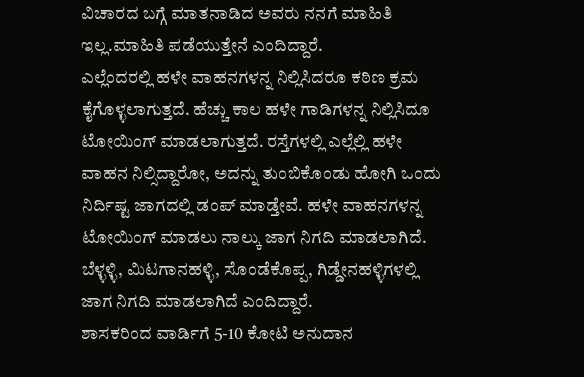ವಿಚಾರದ ಬಗ್ಗೆ ಮಾತನಾಡಿದ ಅವರು ನನಗೆ ಮಾಹಿತಿ ಇಲ್ಲ.ಮಾಹಿತಿ ಪಡೆಯುತ್ತೇನೆ ಎಂದಿದ್ದಾರೆ.
ಎಲ್ಲೆಂದರಲ್ಲಿ ಹಳೇ ವಾಹನಗಳನ್ನ ನಿಲ್ಲಿಸಿದರೂ ಕಠಿಣ ಕ್ರಮ ಕೈಗೊಳ್ಳಲಾಗುತ್ತದೆ. ಹೆಚ್ಚು ಕಾಲ ಹಳೇ ಗಾಡಿಗಳನ್ನ ನಿಲ್ಲಿಸಿದೂ ಟೋಯಿಂಗ್ ಮಾಡಲಾಗುತ್ತದೆ. ರಸ್ತೆಗಳಲ್ಲಿ ಎಲ್ಲೆಲ್ಲಿ ಹಳೇ ವಾಹನ ನಿಲ್ಸಿದ್ದಾರೋ, ಅದನ್ನು ತುಂಬಿಕೊಂಡು ಹೋಗಿ ಒಂದು ನಿರ್ದಿಷ್ಟ ಜಾಗದಲ್ಲಿ ಡಂಪ್ ಮಾಡ್ತೇವೆ. ಹಳೇ ವಾಹನಗಳನ್ನ ಟೋಯಿಂಗ್ ಮಾಡಲು ನಾಲ್ಕು ಜಾಗ ನಿಗದಿ ಮಾಡಲಾಗಿದೆ. ಬೆಳ್ಳಳ್ಳಿ, ಮಿಟಗಾನಹಳ್ಳಿ, ಸೊಂಡೆಕೊಪ್ಪ, ಗಿಡ್ಡೇನಹಳ್ಳಿಗಳಲ್ಲಿ ಜಾಗ ನಿಗದಿ ಮಾಡಲಾಗಿದೆ ಎಂದಿದ್ದಾರೆ.
ಶಾಸಕರಿಂದ ವಾರ್ಡಿಗೆ 5-10 ಕೋಟಿ ಅನುದಾನ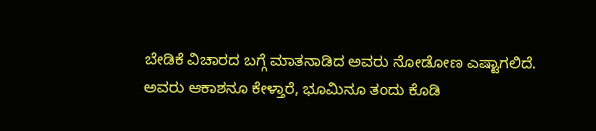ಬೇಡಿಕೆ ವಿಚಾರದ ಬಗ್ಗೆ ಮಾತನಾಡಿದ ಅವರು ನೋಡೋಣ ಎಷ್ಟಾಗಲಿದೆ. ಅವರು ಆಕಾಶನೂ ಕೇಳ್ತಾರೆ, ಭೂಮಿನೂ ತಂದು ಕೊಡಿ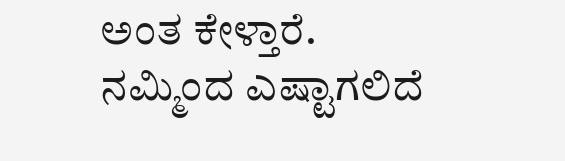ಅಂತ ಕೇಳ್ತಾರೆ. ನಮ್ಮಿಂದ ಎಷ್ಟಾಗಲಿದೆ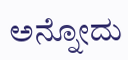ಅನ್ನೋದು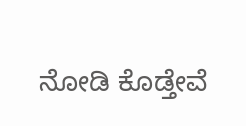ನೋಡಿ ಕೊಡ್ತೇವೆ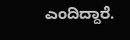ಎಂದಿದ್ದಾರೆ.